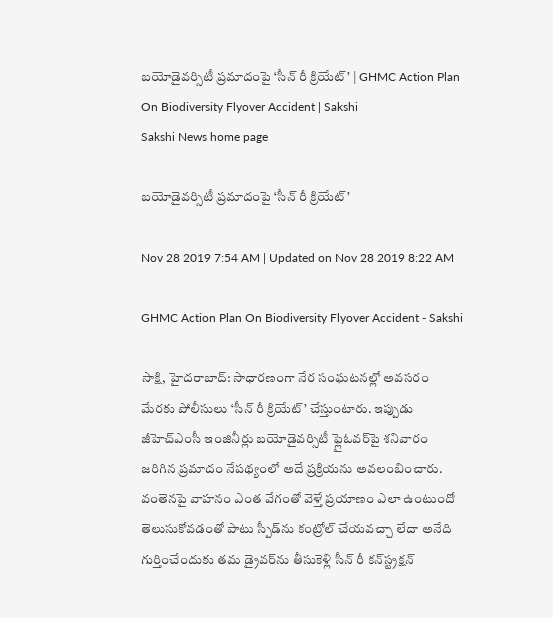బయోడైవర్సిటీ ప్రమాదంపై ‘సీన్‌ రీ క్రియేట్‌’ | GHMC Action Plan On Biodiversity Flyover Accident | Sakshi
Sakshi News home page

బయోడైవర్సిటీ ప్రమాదంపై ‘సీన్‌ రీ క్రియేట్‌’

Nov 28 2019 7:54 AM | Updated on Nov 28 2019 8:22 AM

GHMC Action Plan On Biodiversity Flyover Accident - Sakshi

సాక్షి, హైదరాబాద్‌: సాధారణంగా నేర సంఘటనల్లో అవసరం మేరకు పోలీసులు ‘సీన్‌ రీ క్రియేట్‌’ చేస్తుంటారు. ఇప్పుడు జీహెచ్‌ఎంసీ ఇంజినీర్లు బయోడైవర్సిటీ ఫ్లైఓవర్‌పై శనివారం జరిగిన ప్రమాదం నేపథ్యంలో అదే ప్రక్రియను అవలంబించారు. వంతెనపై వాహనం ఎంత వేగంతో వెళ్తే ప్రయాణం ఎలా ఉంటుందో తెలుసుకోవడంతో పాటు స్పీడ్‌ను కంట్రోల్‌ చేయవచ్చా లేదా అనేది గుర్తించేందుకు తమ డ్రైవర్‌ను తీసుకెళ్లి సీన్‌ రీ కన్‌స్ట్రక్షన్‌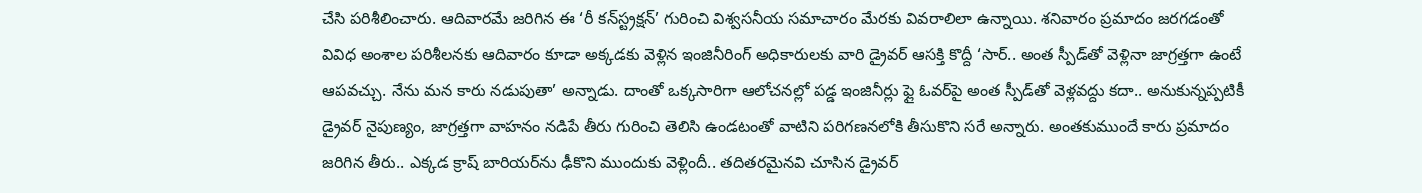చేసి పరిశీలించారు. ఆదివారమే జరిగిన ఈ ‘రీ కన్‌స్ట్రక్షన్‌’ గురించి విశ్వసనీయ సమాచారం మేరకు వివరాలిలా ఉన్నాయి. శనివారం ప్రమాదం జరగడంతో వివిధ అంశాల పరిశీలనకు ఆదివారం కూడా అక్కడకు వెళ్లిన ఇంజినీరింగ్‌ అధికారులకు వారి డ్రైవర్‌ ఆసక్తి కొద్దీ ‘సార్‌.. అంత స్పీడ్‌తో వెళ్లినా జాగ్రత్తగా ఉంటే  ఆపవచ్చు. నేను మన కారు నడుపుతా’ అన్నాడు. దాంతో ఒక్కసారిగా ఆలోచనల్లో పడ్డ ఇంజినీర్లు ఫ్లై ఓవర్‌పై అంత స్పీడ్‌తో వెళ్లవద్దు కదా.. అనుకున్నప్పటికీ డ్రైవర్‌ నైపుణ్యం, జాగ్రత్తగా వాహనం నడిపే తీరు గురించి తెలిసి ఉండటంతో వాటిని పరిగణనలోకి తీసుకొని సరే అన్నారు. అంతకుముందే కారు ప్రమాదం జరిగిన తీరు.. ఎక్కడ క్రాష్‌ బారియర్‌ను ఢీకొని ముందుకు వెళ్లిందీ.. తదితరమైనవి చూసిన డ్రైవర్‌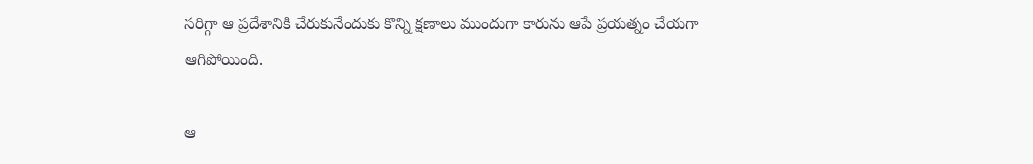సరిగ్గా ఆ ప్రదేశానికి చేరుకునేందుకు కొన్ని క్షణాలు ముందుగా కారును ఆపే ప్రయత్నం చేయగా ఆగిపోయింది.

ఆ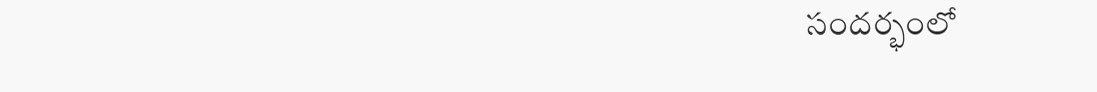సందర్భంలో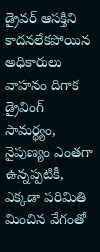డ్రైవర్‌ ఆసక్తిని కాదనలేకపోయిన అధికారులు వాహనం దిగాక డ్రైవింగ్‌ సామర్థ్యం, నైపుణ్యం ఎంతగా ఉన్నప్పటికీ, ఎక్కడా పరిమితి మించిన వేగంతో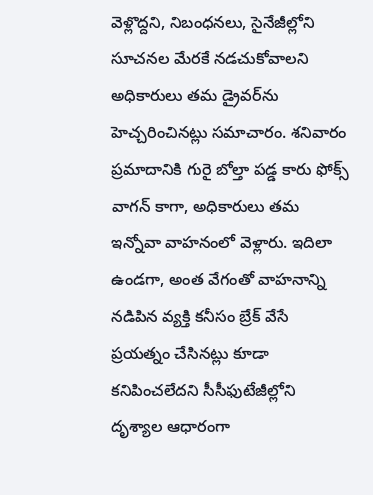వెళ్లొద్దని, నిబంధనలు, సైనేజీల్లోని సూచనల మేరకే నడచుకోవాలని అధికారులు తమ డ్రైవర్‌ను హెచ్చరించినట్లు సమాచారం. శనివారం ప్రమాదానికి గురై బోల్తా పడ్డ కారు ఫోక్స్‌ వాగన్‌ కాగా, అధికారులు తమ ఇన్నోవా వాహనంలో వెళ్లారు. ఇదిలా ఉండగా, అంత వేగంతో వాహనాన్ని నడిపిన వ్యక్తి కనీసం బ్రేక్‌ వేసే ప్రయత్నం చేసినట్లు కూడా కనిపించలేదని సీసీఫుటేజీల్లోని దృశ్యాల ఆధారంగా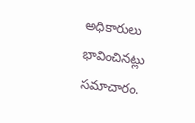అధికారులు భావించినట్లు సమాచారం.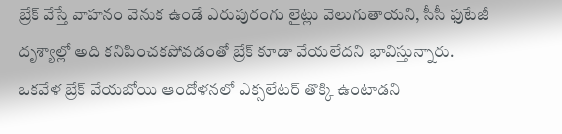బ్రేక్‌ వేస్తే వాహనం వెనుక ఉండే ఎరుపురంగు లైట్లు వెలుగుతాయని, సీసీ ఫుటేజీ దృశ్యాల్లో అది కనిపించకపోవడంతో బ్రేక్‌ కూడా వేయలేదని భావిస్తున్నారు. ఒకవేళ బ్రేక్‌ వేయబోయి ఆందోళనలో ఎక్సలేటర్‌ తొక్కి ఉంటాడని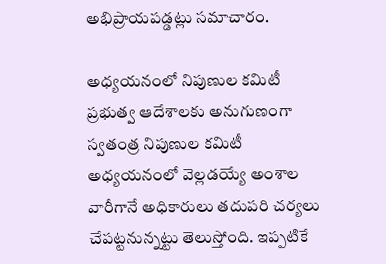అభిప్రాయపడ్డట్లు సమాచారం.

అధ్యయనంలో నిపుణుల కమిటీ
ప్రభుత్వ ఆదేశాలకు అనుగుణంగా స్వతంత్ర నిపుణుల కమిటీ అధ్యయనంలో వెల్లడయ్యే అంశాల వారీగానే అధికారులు తదుపరి చర్యలు చేపట్టనున్నట్టు తెలుస్తోంది. ఇప్పటికే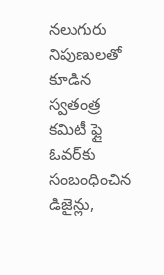నలుగురు నిపుణులతో కూడిన స్వతంత్ర కమిటీ ఫ్లై ఓవర్‌కు సంబంధించిన డిజైన్లు,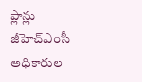ప్లాన్లు జీహెచ్‌ఎంసీ అధికారుల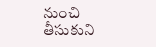నుంచి తీసుకుని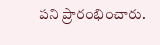పని ప్రారంభించారు.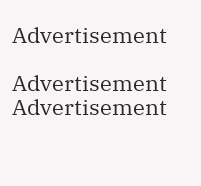Advertisement

Advertisement
Advertisement